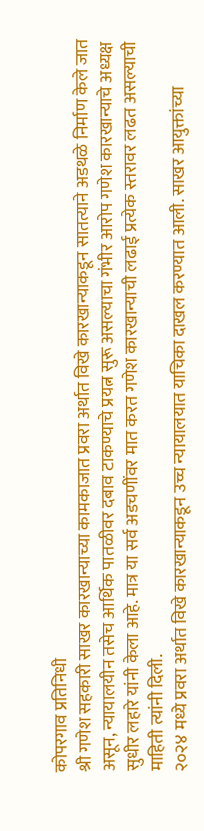कोपरगाव प्रतिनिधी
श्री गणेश सहकारी साखर कारखान्याच्या कामकाजात प्रवरा अर्थात विखे कारखान्याकडून सातत्याने अडथळे निर्माण केले जात असून, न्यायालयीन तसेच आर्थिक पातळीवर दबाव टाकण्याचे प्रयत्न सुरू असल्याचा गंभीर आरोप गणेश कारखान्याचे अध्यक्ष सुधीर लहारे यांनी केला आहे. मात्र या सर्व अडचणींवर मात करत गणेश कारखान्याची लढाई प्रत्येक स्तरावर लढत असल्याची माहिती त्यांनी दिली.
२०२४ मध्ये प्रवरा अर्थात विखे कारखान्याकडून उच्च न्यायालयात याचिका दाखल करण्यात आली. साखर आयुक्तांच्या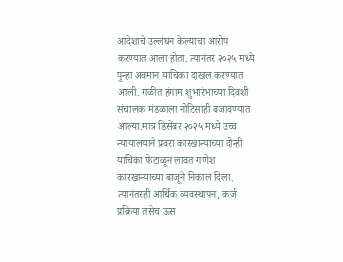आदेशाचे उल्लंघन केल्याचा आरोप करण्यात आला होता. त्यानंतर २०२५ मध्ये पुन्हा अवमान याचिका दाखल करण्यात आली. गळीत हंगाम शुभारंभाच्या दिवशी संचालक मंडळाला नोटिसाही बजावण्यात आल्या.मात्र डिसेंबर २०२५ मध्ये उच्च न्यायालयाने प्रवरा कारखान्याच्या दोन्ही याचिका फेटाळून लावत गणेश कारखान्याच्या बाजूने निकाल दिला. त्यानंतरही आर्थिक व्यवस्थापन, कर्ज प्रक्रिया तसेच ऊस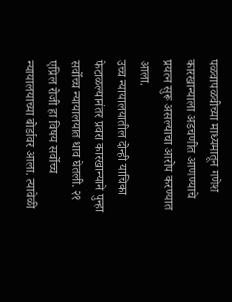पळवापळवीच्या माध्यमातून गणेश कारखान्याला अडचणीत आणण्याचे प्रयत्न सुरू असल्याचा आरोप करण्यात आला.
उच्च न्यायालयातील दोन्ही याचिका फेटाळल्यानंतर प्रवरा कारखान्याने पुन्हा सर्वोच्च न्यायालयात धाव घेतली. २१ एप्रिल रोजी हा विषय सर्वोच्च न्यायालयाच्या बोर्डावर आला. त्यावेळी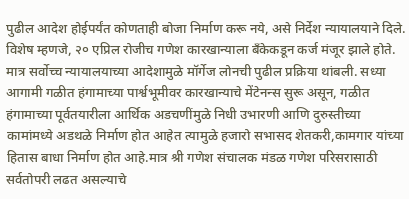पुढील आदेश होईपर्यंत कोणताही बोजा निर्माण करू नये, असे निर्देश न्यायालयाने दिले.
विशेष म्हणजे, २० एप्रिल रोजीच गणेश कारखान्याला बँकेकडून कर्ज मंजूर झाले होते. मात्र सर्वोच्च न्यायालयाच्या आदेशामुळे मॉर्गेज लोनची पुढील प्रक्रिया थांबली. सध्या आगामी गळीत हंगामाच्या पार्श्वभूमीवर कारखान्याचे मेंटेनन्स सुरू असून, गळीत हंगामाच्या पूर्वतयारीला आर्थिक अडचणींमुळे निधी उभारणी आणि दुरुस्तीच्या कामांमध्ये अडथळे निर्माण होत आहेत त्यामुळे हजारो सभासद शेतकरी,कामगार यांच्या हितास बाधा निर्माण होत आहे.मात्र श्री गणेश संचालक मंडळ गणेश परिसरासाठी सर्वतोपरी लढत असल्याचे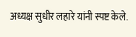अध्यक्ष सुधीर लहारे यांनी स्पष्ट केले.